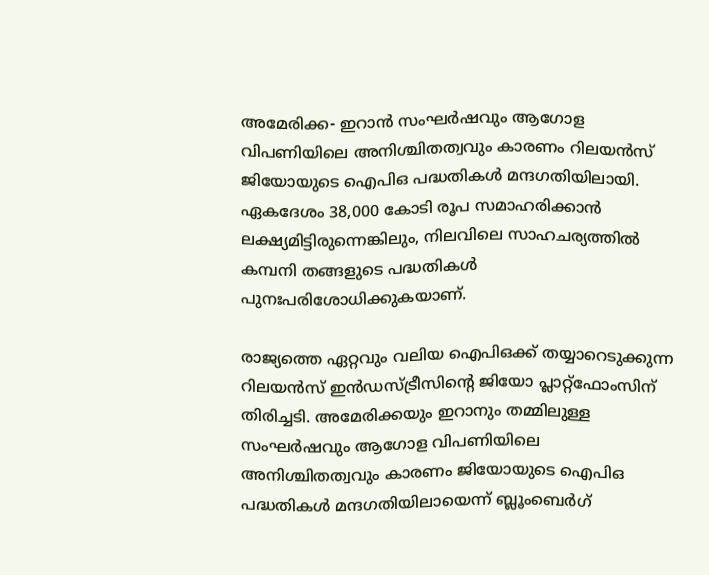അമേരിക്ക- ഇറാൻ സംഘർഷവും ആഗോള വിപണിയിലെ അനിശ്ചിതത്വവും കാരണം റിലയൻസ് ജിയോയുടെ ഐപിഒ പദ്ധതികൾ മന്ദഗതിയിലായി. ഏകദേശം 38,000 കോടി രൂപ സമാഹരിക്കാൻ ലക്ഷ്യമിട്ടിരുന്നെങ്കിലും, നിലവിലെ സാഹചര്യത്തിൽ കമ്പനി തങ്ങളുടെ പദ്ധതികൾ പുനഃപരിശോധിക്കുകയാണ്.

രാജ്യത്തെ ഏറ്റവും വലിയ ഐപിഒക്ക് തയ്യാറെടുക്കുന്ന റിലയന്‍സ് ഇന്‍ഡസ്ട്രീസിന്റെ ജിയോ പ്ലാറ്റ്ഫോംസിന് തിരിച്ചടി. അമേരിക്കയും ഇറാനും തമ്മിലുള്ള സംഘര്‍ഷവും ആഗോള വിപണിയിലെ അനിശ്ചിതത്വവും കാരണം ജിയോയുടെ ഐപിഒ പദ്ധതികള്‍ മന്ദഗതിയിലായെന്ന് ബ്ലൂംബെര്‍ഗ്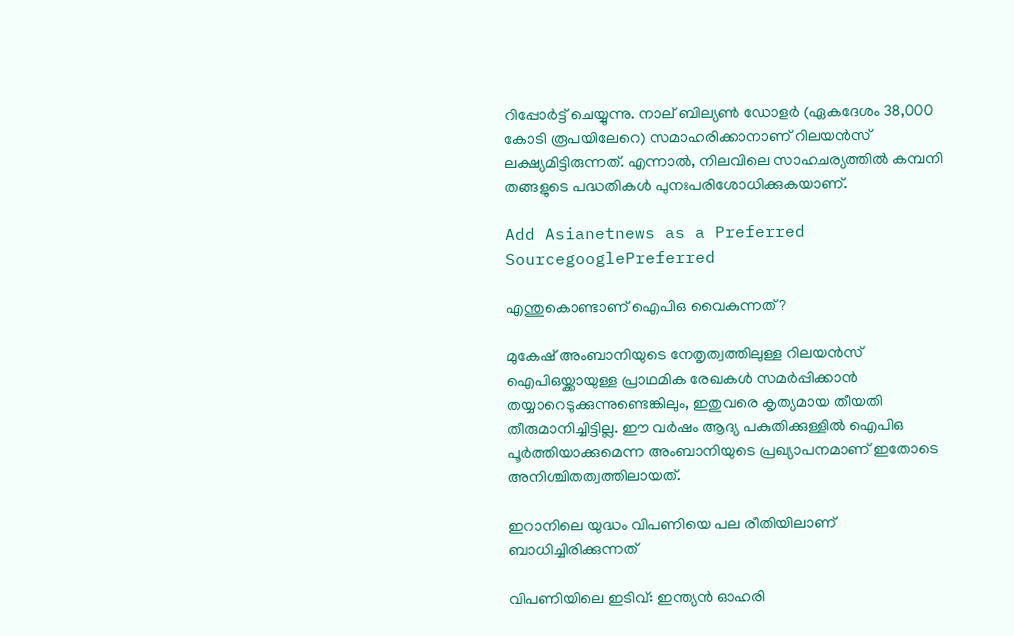റിപ്പോര്‍ട്ട് ചെയ്യുന്നു. നാല് ബില്യണ്‍ ഡോളര്‍ (ഏകദേശം 38,000 കോടി രൂപയിലേറെ) സമാഹരിക്കാനാണ് റിലയന്‍സ് ലക്ഷ്യമിട്ടിരുന്നത്. എന്നാല്‍, നിലവിലെ സാഹചര്യത്തില്‍ കമ്പനി തങ്ങളുടെ പദ്ധതികള്‍ പുനഃപരിശോധിക്കുകയാണ്.

Add Asianetnews as a Preferred SourcegooglePreferred

എന്തുകൊണ്ടാണ് ഐപിഒ വൈകുന്നത്?

മുകേഷ് അംബാനിയുടെ നേതൃത്വത്തിലുള്ള റിലയന്‍സ് ഐപിഒയ്ക്കായുള്ള പ്രാഥമിക രേഖകള്‍ സമര്‍പ്പിക്കാന്‍ തയ്യാറെടുക്കുന്നുണ്ടെങ്കിലും, ഇതുവരെ കൃത്യമായ തീയതി തീരുമാനിച്ചിട്ടില്ല. ഈ വര്‍ഷം ആദ്യ പകുതിക്കുള്ളില്‍ ഐപിഒ പൂര്‍ത്തിയാക്കുമെന്ന അംബാനിയുടെ പ്രഖ്യാപനമാണ് ഇതോടെ അനിശ്ചിതത്വത്തിലായത്.

ഇറാനിലെ യുദ്ധം വിപണിയെ പല രീതിയിലാണ് ബാധിച്ചിരിക്കുന്നത്

വിപണിയിലെ ഇടിവ്: ഇന്ത്യന്‍ ഓഹരി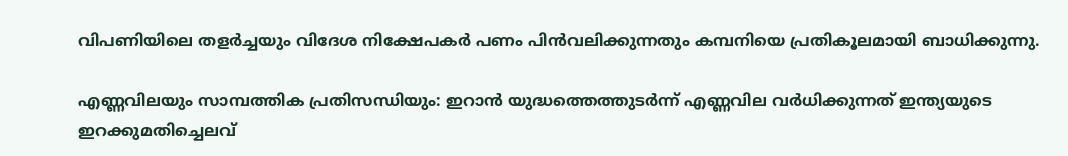വിപണിയിലെ തളര്‍ച്ചയും വിദേശ നിക്ഷേപകര്‍ പണം പിന്‍വലിക്കുന്നതും കമ്പനിയെ പ്രതികൂലമായി ബാധിക്കുന്നു.

എണ്ണവിലയും സാമ്പത്തിക പ്രതിസന്ധിയും: ഇറാന്‍ യുദ്ധത്തെത്തുടര്‍ന്ന് എണ്ണവില വര്‍ധിക്കുന്നത് ഇന്ത്യയുടെ ഇറക്കുമതിച്ചെലവ്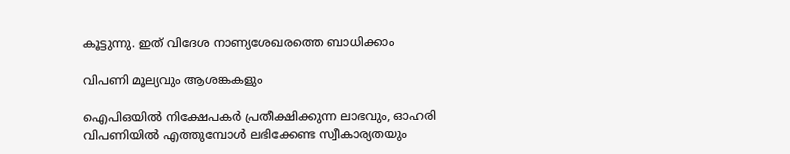കൂട്ടുന്നു. ഇത് വിദേശ നാണ്യശേഖരത്തെ ബാധിക്കാം

വിപണി മൂല്യവും ആശങ്കകളും

ഐപിഒയില്‍ നിക്ഷേപകര്‍ പ്രതീക്ഷിക്കുന്ന ലാഭവും, ഓഹരി വിപണിയില്‍ എത്തുമ്പോള്‍ ലഭിക്കേണ്ട സ്വീകാര്യതയും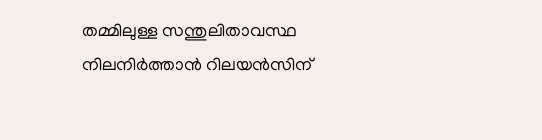തമ്മിലുള്ള സന്തുലിതാവസ്ഥ നിലനിര്‍ത്താന്‍ റിലയന്‍സിന്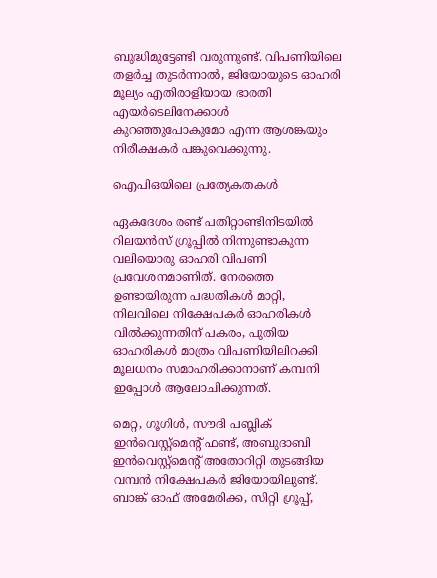ബുദ്ധിമുട്ടേണ്ടി വരുന്നുണ്ട്. വിപണിയിലെ തളര്‍ച്ച തുടര്‍ന്നാല്‍, ജിയോയുടെ ഓഹരി മൂല്യം എതിരാളിയായ ഭാരതി എയര്‍ടെലിനേക്കാള്‍ കുറഞ്ഞുപോകുമോ എന്ന ആശങ്കയും നിരീക്ഷകര്‍ പങ്കുവെക്കുന്നു.

ഐപിഒയിലെ പ്രത്യേകതകള്‍

ഏകദേശം രണ്ട് പതിറ്റാണ്ടിനിടയില്‍ റിലയന്‍സ് ഗ്രൂപ്പില്‍ നിന്നുണ്ടാകുന്ന വലിയൊരു ഓഹരി വിപണി പ്രവേശനമാണിത്. നേരത്തെ ഉണ്ടായിരുന്ന പദ്ധതികള്‍ മാറ്റി, നിലവിലെ നിക്ഷേപകര്‍ ഓഹരികള്‍ വില്‍ക്കുന്നതിന് പകരം, പുതിയ ഓഹരികള്‍ മാത്രം വിപണിയിലിറക്കി മൂലധനം സമാഹരിക്കാനാണ് കമ്പനി ഇപ്പോള്‍ ആലോചിക്കുന്നത്.

മെറ്റ, ഗൂഗിള്‍, സൗദി പബ്ലിക് ഇന്‍വെസ്റ്റ്മെന്റ് ഫണ്ട്, അബുദാബി ഇന്‍വെസ്റ്റ്മെന്റ് അതോറിറ്റി തുടങ്ങിയ വമ്പന്‍ നിക്ഷേപകര്‍ ജിയോയിലുണ്ട്. ബാങ്ക് ഓഫ് അമേരിക്ക, സിറ്റി ഗ്രൂപ്പ്,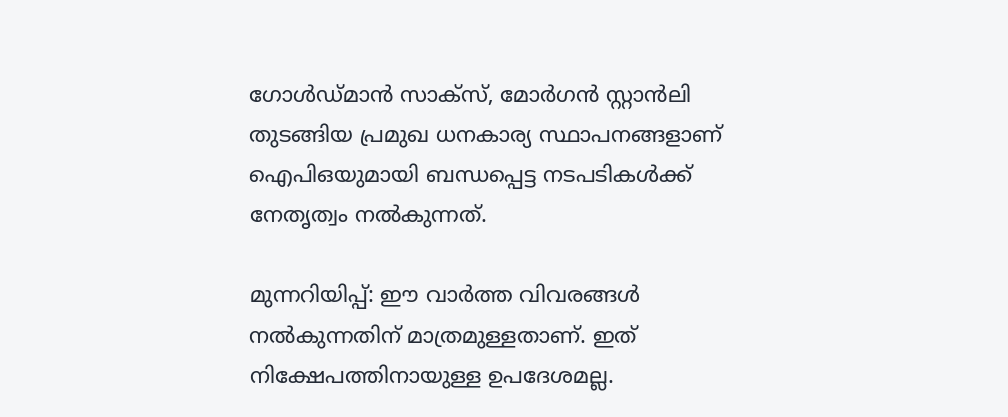ഗോള്‍ഡ്മാന്‍ സാക്‌സ്, മോര്‍ഗന്‍ സ്റ്റാന്‍ലി തുടങ്ങിയ പ്രമുഖ ധനകാര്യ സ്ഥാപനങ്ങളാണ് ഐപിഒയുമായി ബന്ധപ്പെട്ട നടപടികള്‍ക്ക് നേതൃത്വം നല്‍കുന്നത്.

മുന്നറിയിപ്പ്: ഈ വാര്‍ത്ത വിവരങ്ങള്‍ നല്‍കുന്നതിന് മാത്രമുള്ളതാണ്. ഇത് നിക്ഷേപത്തിനായുള്ള ഉപദേശമല്ല.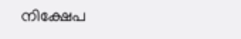നിക്ഷേപ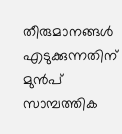തീരുമാനങ്ങള്‍ എടുക്കുന്നതിന് മുന്‍പ് സാമ്പത്തിക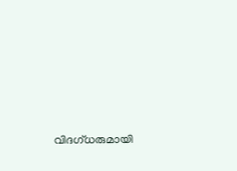വിദഗ്ധരുമായി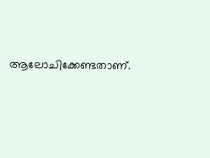ആലോചിക്കേണ്ടതാണ്.